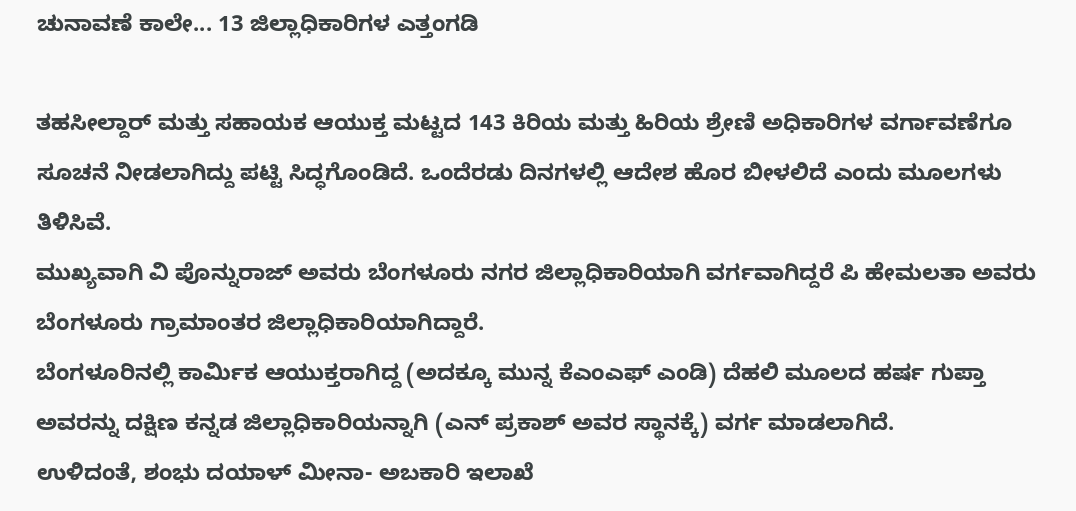ಚುನಾವಣೆ ಕಾಲೇ... 13 ಜಿಲ್ಲಾಧಿಕಾರಿಗಳ ಎತ್ತಂಗಡಿ

ತಹಸೀಲ್ದಾರ್ ಮತ್ತು ಸಹಾಯಕ ಆಯುಕ್ತ ಮಟ್ಟದ 143 ಕಿರಿಯ ಮತ್ತು ಹಿರಿಯ ಶ್ರೇಣಿ ಅಧಿಕಾರಿಗಳ ವರ್ಗಾವಣೆಗೂ ಸೂಚನೆ ನೀಡಲಾಗಿದ್ದು ಪಟ್ಟಿ ಸಿದ್ಧಗೊಂಡಿದೆ. ಒಂದೆರಡು ದಿನಗಳಲ್ಲಿ ಆದೇಶ ಹೊರ ಬೀಳಲಿದೆ ಎಂದು ಮೂಲಗಳು ತಿಳಿಸಿವೆ.
ಮುಖ್ಯವಾಗಿ ವಿ ಪೊನ್ನುರಾಜ್ ಅವರು ಬೆಂಗಳೂರು ನಗರ ಜಿಲ್ಲಾಧಿಕಾರಿಯಾಗಿ ವರ್ಗವಾಗಿದ್ದರೆ ಪಿ ಹೇಮಲತಾ ಅವರು ಬೆಂಗಳೂರು ಗ್ರಾಮಾಂತರ ಜಿಲ್ಲಾಧಿಕಾರಿಯಾಗಿದ್ದಾರೆ.
ಬೆಂಗಳೂರಿನಲ್ಲಿ ಕಾರ್ಮಿಕ ಆಯುಕ್ತರಾಗಿದ್ದ (ಅದಕ್ಕೂ ಮುನ್ನ ಕೆಎಂಎಫ್ ಎಂಡಿ) ದೆಹಲಿ ಮೂಲದ ಹರ್ಷ ಗುಪ್ತಾ ಅವರನ್ನು ದಕ್ಷಿಣ ಕನ್ನಡ ಜಿಲ್ಲಾಧಿಕಾರಿಯನ್ನಾಗಿ (ಎನ್ ಪ್ರಕಾಶ್ ಅವರ ಸ್ಥಾನಕ್ಕೆ) ವರ್ಗ ಮಾಡಲಾಗಿದೆ.
ಉಳಿದಂತೆ, ಶಂಭು ದಯಾಳ್ ಮೀನಾ- ಅಬಕಾರಿ ಇಲಾಖೆ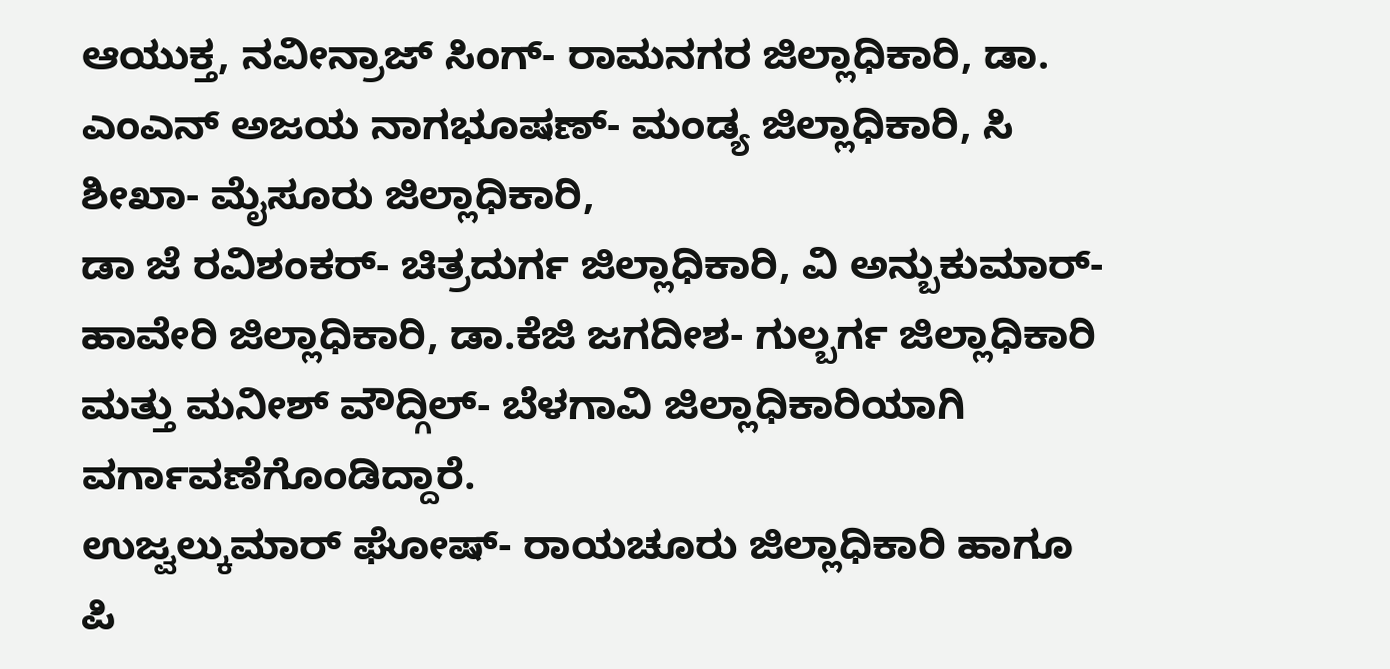ಆಯುಕ್ತ, ನವೀನ್ರಾಜ್ ಸಿಂಗ್- ರಾಮನಗರ ಜಿಲ್ಲಾಧಿಕಾರಿ, ಡಾ. ಎಂಎನ್ ಅಜಯ ನಾಗಭೂಷಣ್- ಮಂಡ್ಯ ಜಿಲ್ಲಾಧಿಕಾರಿ, ಸಿ ಶೀಖಾ- ಮೈಸೂರು ಜಿಲ್ಲಾಧಿಕಾರಿ,
ಡಾ ಜೆ ರವಿಶಂಕರ್- ಚಿತ್ರದುರ್ಗ ಜಿಲ್ಲಾಧಿಕಾರಿ, ವಿ ಅನ್ಬುಕುಮಾರ್- ಹಾವೇರಿ ಜಿಲ್ಲಾಧಿಕಾರಿ, ಡಾ.ಕೆಜಿ ಜಗದೀಶ- ಗುಲ್ಬರ್ಗ ಜಿಲ್ಲಾಧಿಕಾರಿ ಮತ್ತು ಮನೀಶ್ ವೌದ್ಗಿಲ್- ಬೆಳಗಾವಿ ಜಿಲ್ಲಾಧಿಕಾರಿಯಾಗಿ ವರ್ಗಾವಣೆಗೊಂಡಿದ್ದಾರೆ.
ಉಜ್ವಲ್ಕುಮಾರ್ ಘೋಷ್- ರಾಯಚೂರು ಜಿಲ್ಲಾಧಿಕಾರಿ ಹಾಗೂ ಪಿ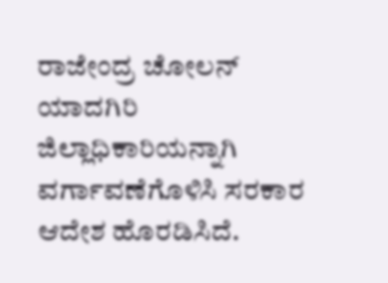ರಾಜೇಂದ್ರ ಚೋಲನ್ ಯಾದಗಿರಿ ಜಿಲ್ಲಾಧಿಕಾರಿಯನ್ನಾಗಿ ವರ್ಗಾವಣೆಗೊಳಿಸಿ ಸರಕಾರ ಆದೇಶ ಹೊರಡಿಸಿದೆ.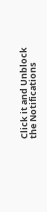Click it and Unblock the Notifications